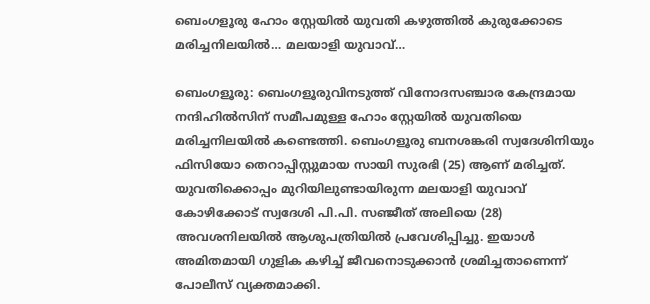ബെംഗളൂരു ഹോം സ്റ്റേയിൽ യുവതി കഴുത്തിൽ കുരുക്കോടെ മരിച്ചനിലയിൽ… മലയാളി യുവാവ്…

ബെംഗളൂരു: ബെംഗളൂരുവിനടുത്ത് വിനോദസഞ്ചാര കേന്ദ്രമായ നന്ദിഹിൽസിന് സമീപമുള്ള ഹോം സ്റ്റേയിൽ യുവതിയെ മരിച്ചനിലയിൽ കണ്ടെത്തി. ബെംഗളൂരു ബനശങ്കരി സ്വദേശിനിയും ഫിസിയോ തെറാപ്പിസ്റ്റുമായ സായി സുരഭി (25) ആണ് മരിച്ചത്. യുവതിക്കൊപ്പം മുറിയിലുണ്ടായിരുന്ന മലയാളി യുവാവ് കോഴിക്കോട് സ്വദേശി പി.പി. സഞ്ജീത് അലിയെ (28) അവശനിലയിൽ ആശുപത്രിയിൽ പ്രവേശിപ്പിച്ചു. ഇയാൾ അമിതമായി ഗുളിക കഴിച്ച് ജീവനൊടുക്കാൻ ശ്രമിച്ചതാണെന്ന് പോലീസ് വ്യക്തമാക്കി.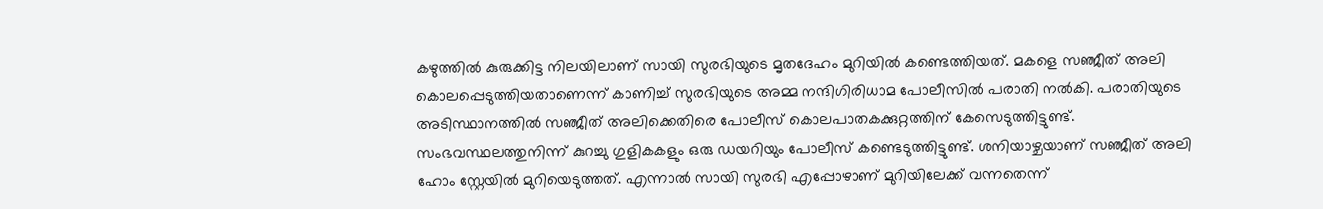കഴുത്തിൽ കുരുക്കിട്ട നിലയിലാണ് സായി സുരഭിയുടെ മൃതദേഹം മുറിയിൽ കണ്ടെത്തിയത്. മകളെ സഞ്ജീത് അലി കൊലപ്പെടുത്തിയതാണെന്ന് കാണിച്ച് സുരഭിയുടെ അമ്മ നന്ദിഗിരിധാമ പോലീസിൽ പരാതി നൽകി. പരാതിയുടെ അടിസ്ഥാനത്തിൽ സഞ്ജീത് അലിക്കെതിരെ പോലീസ് കൊലപാതകക്കുറ്റത്തിന് കേസെടുത്തിട്ടുണ്ട്. സംഭവസ്ഥലത്തുനിന്ന് കുറച്ചു ഗുളികകളും ഒരു ഡയറിയും പോലീസ് കണ്ടെടുത്തിട്ടുണ്ട്. ശനിയാഴ്ചയാണ് സഞ്ജീത് അലി ഹോം സ്റ്റേയിൽ മുറിയെടുത്തത്. എന്നാൽ സായി സുരഭി എപ്പോഴാണ് മുറിയിലേക്ക് വന്നതെന്ന്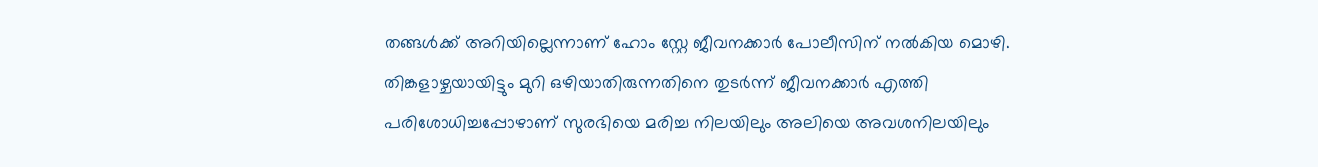തങ്ങൾക്ക് അറിയില്ലെന്നാണ് ഹോം സ്റ്റേ ജീവനക്കാർ പോലീസിന് നൽകിയ മൊഴി. തിങ്കളാഴ്ചയായിട്ടും മുറി ഒഴിയാതിരുന്നതിനെ തുടർന്ന് ജീവനക്കാർ എത്തി പരിശോധിച്ചപ്പോഴാണ് സുരഭിയെ മരിച്ച നിലയിലും അലിയെ അവശനിലയിലും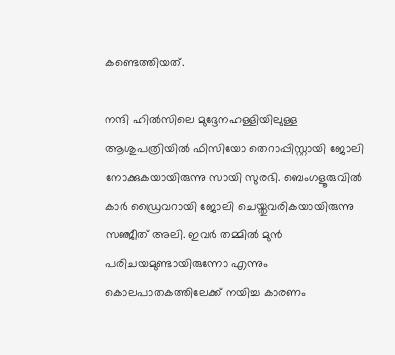കണ്ടെത്തിയത്.

നന്ദി ഹിൽസിലെ മുദ്ദേനഹള്ളിയിലുള്ള ആശുപത്രിയിൽ ഫിസിയോ തെറാപ്പിസ്റ്റായി ജോലി നോക്കുകയായിരുന്നു സായി സുരഭി. ബെംഗളൂരുവിൽ കാർ ഡ്രൈവറായി ജോലി ചെയ്തുവരികയായിരുന്നു സഞ്ജീത് അലി. ഇവർ തമ്മിൽ മുൻ പരിചയമുണ്ടായിരുന്നോ എന്നും കൊലപാതകത്തിലേക്ക് നയിച്ച കാരണം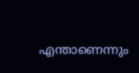എന്താണെന്നും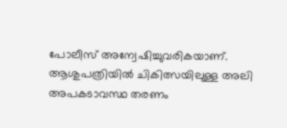പോലീസ് അന്വേഷിച്ചുവരികയാണ്. ആശുപത്രിയിൽ ചികിത്സയിലുള്ള അലി അപകടാവസ്ഥ തരണം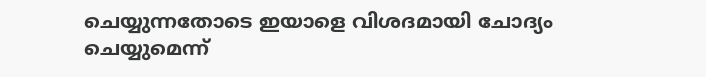ചെയ്യുന്നതോടെ ഇയാളെ വിശദമായി ചോദ്യം ചെയ്യുമെന്ന്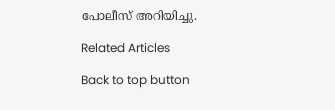പോലീസ് അറിയിച്ചു.

Related Articles

Back to top button